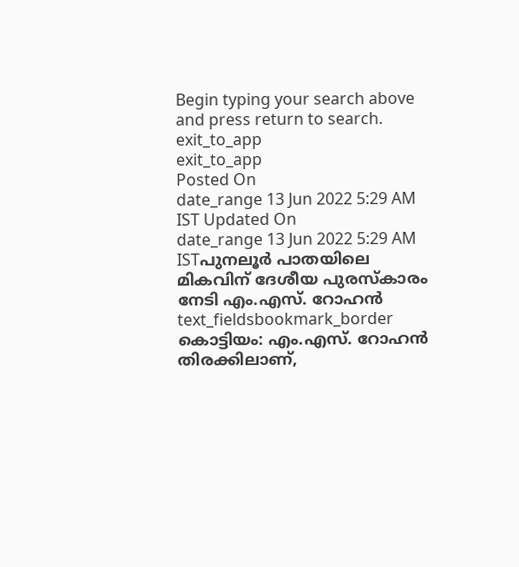Begin typing your search above and press return to search.
exit_to_app
exit_to_app
Posted On
date_range 13 Jun 2022 5:29 AM IST Updated On
date_range 13 Jun 2022 5:29 AM ISTപുനലൂർ പാതയിലെ മികവിന് ദേശീയ പുരസ്കാരം നേടി എം.എസ്. റോഹൻ
text_fieldsbookmark_border
കൊട്ടിയം: എം.എസ്. റോഹൻ തിരക്കിലാണ്,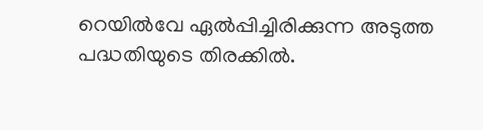റെയിൽവേ ഏൽപ്പിച്ചിരിക്കുന്ന അടുത്ത പദ്ധതിയുടെ തിരക്കിൽ.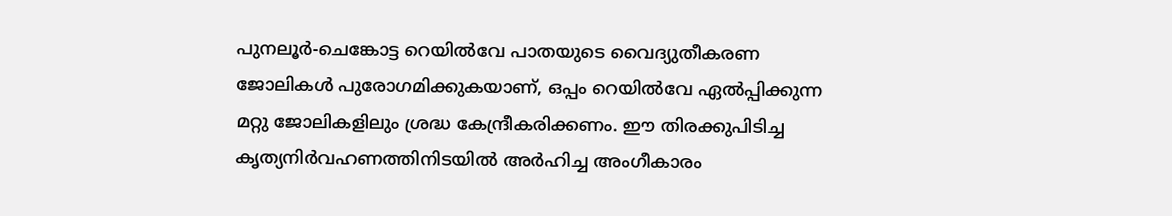പുനലൂർ-ചെങ്കോട്ട റെയിൽവേ പാതയുടെ വൈദ്യുതീകരണ ജോലികൾ പുരോഗമിക്കുകയാണ്, ഒപ്പം റെയിൽവേ ഏൽപ്പിക്കുന്ന മറ്റു ജോലികളിലും ശ്രദ്ധ കേന്ദ്രീകരിക്കണം. ഈ തിരക്കുപിടിച്ച കൃത്യനിർവഹണത്തിനിടയിൽ അർഹിച്ച അംഗീകാരം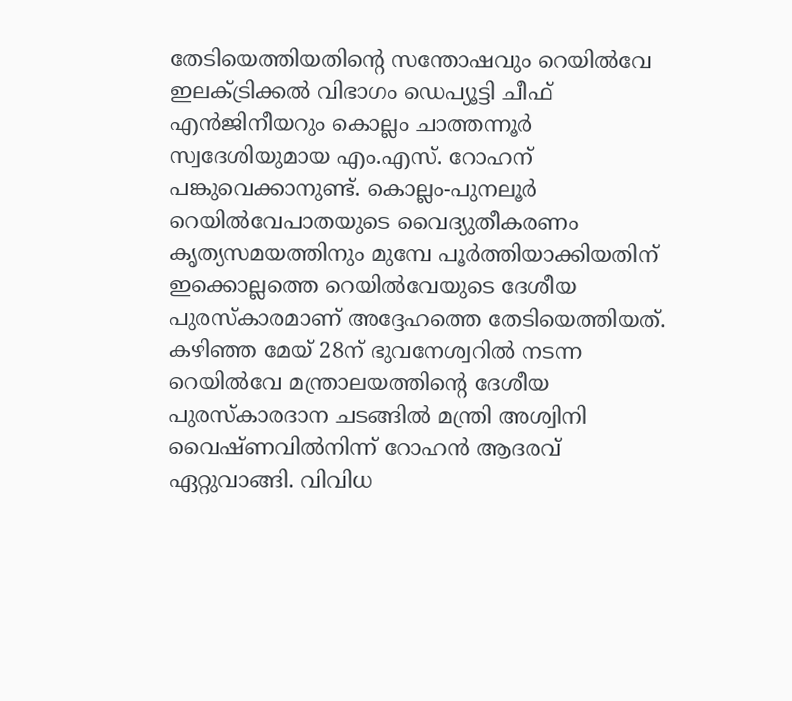തേടിയെത്തിയതിന്റെ സന്തോഷവും റെയിൽവേ ഇലക്ട്രിക്കൽ വിഭാഗം ഡെപ്യൂട്ടി ചീഫ് എൻജിനീയറും കൊല്ലം ചാത്തന്നൂർ സ്വദേശിയുമായ എം.എസ്. റോഹന് പങ്കുവെക്കാനുണ്ട്. കൊല്ലം-പുനലൂർ റെയിൽവേപാതയുടെ വൈദ്യുതീകരണം കൃത്യസമയത്തിനും മുമ്പേ പൂർത്തിയാക്കിയതിന് ഇക്കൊല്ലത്തെ റെയിൽവേയുടെ ദേശീയ പുരസ്കാരമാണ് അദ്ദേഹത്തെ തേടിയെത്തിയത്. കഴിഞ്ഞ മേയ് 28ന് ഭുവനേശ്വറിൽ നടന്ന റെയിൽവേ മന്ത്രാലയത്തിന്റെ ദേശീയ പുരസ്കാരദാന ചടങ്ങിൽ മന്ത്രി അശ്വിനി വൈഷ്ണവിൽനിന്ന് റോഹൻ ആദരവ് ഏറ്റുവാങ്ങി. വിവിധ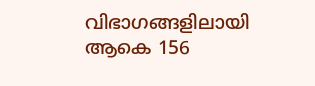വിഭാഗങ്ങളിലായി ആകെ 156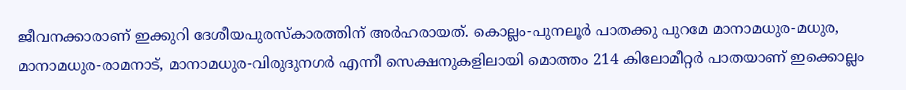ജീവനക്കാരാണ് ഇക്കുറി ദേശീയപുരസ്കാരത്തിന് അർഹരായത്. കൊല്ലം-പുനലൂർ പാതക്കു പുറമേ മാനാമധുര-മധുര, മാനാമധുര-രാമനാട്, മാനാമധുര-വിരുദുനഗർ എന്നീ സെക്ഷനുകളിലായി മൊത്തം 214 കിലോമീറ്റർ പാതയാണ് ഇക്കൊല്ലം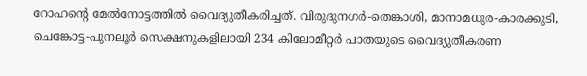റോഹന്റെ മേൽനോട്ടത്തിൽ വൈദ്യുതീകരിച്ചത്. വിരുദുനഗർ-തെങ്കാശി, മാനാമധുര-കാരക്കുടി, ചെങ്കോട്ട-പുനലൂർ സെക്ഷനുകളിലായി 234 കിലോമീറ്റർ പാതയുടെ വൈദ്യുതീകരണ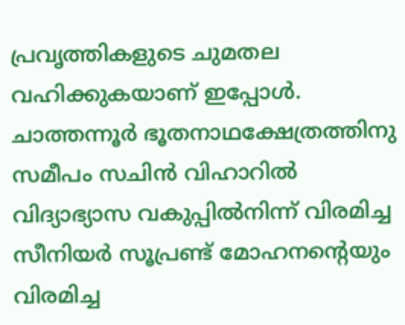പ്രവൃത്തികളുടെ ചുമതല വഹിക്കുകയാണ് ഇപ്പോൾ. ചാത്തന്നൂർ ഭൂതനാഥക്ഷേത്രത്തിനു സമീപം സചിൻ വിഹാറിൽ വിദ്യാഭ്യാസ വകുപ്പിൽനിന്ന് വിരമിച്ച സീനിയർ സൂപ്രണ്ട് മോഹനന്റെയും വിരമിച്ച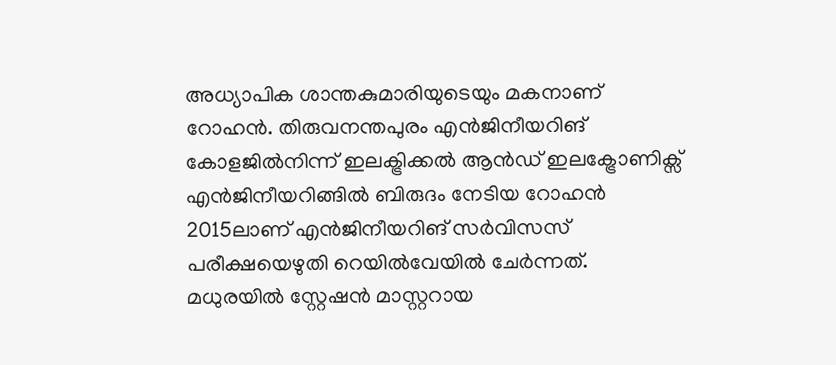അധ്യാപിക ശാന്തകുമാരിയുടെയും മകനാണ് റോഹൻ. തിരുവനന്തപുരം എൻജിനീയറിങ് കോളജിൽനിന്ന് ഇലക്ട്രിക്കൽ ആൻഡ് ഇലക്ട്രോണിക്സ് എൻജിനീയറിങ്ങിൽ ബിരുദം നേടിയ റോഹൻ 2015ലാണ് എൻജിനീയറിങ് സർവിസസ് പരീക്ഷയെഴുതി റെയിൽവേയിൽ ചേർന്നത്. മധുരയിൽ സ്റ്റേഷൻ മാസ്റ്ററായ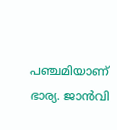പഞ്ചമിയാണ് ഭാര്യ. ജാൻവി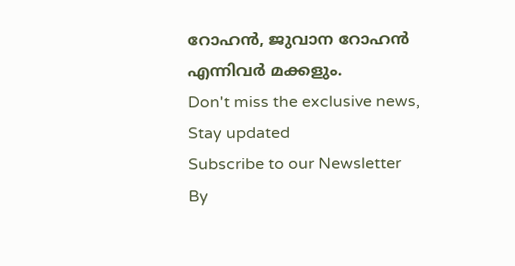റോഹൻ, ജുവാന റോഹൻ എന്നിവർ മക്കളും.
Don't miss the exclusive news, Stay updated
Subscribe to our Newsletter
By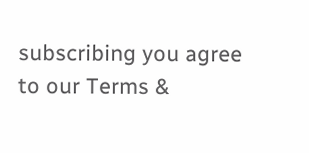subscribing you agree to our Terms &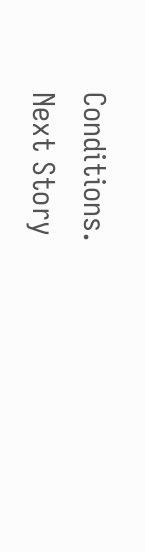Conditions.
Next Story